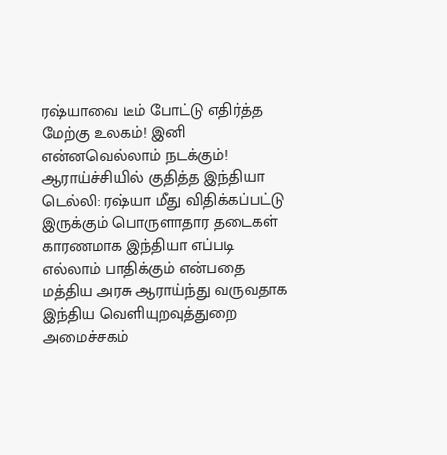ரஷ்யாவை டீம் போட்டு எதிர்த்த மேற்கு உலகம்! இனி என்னவெல்லாம் நடக்கும்! ஆராய்ச்சியில் குதித்த இந்தியா
டெல்லி: ரஷ்யா மீது விதிக்கப்பட்டு இருக்கும் பொருளாதார தடைகள் காரணமாக இந்தியா எப்படி எல்லாம் பாதிக்கும் என்பதை மத்திய அரசு ஆராய்ந்து வருவதாக இந்திய வெளியுறவுத்துறை அமைச்சகம்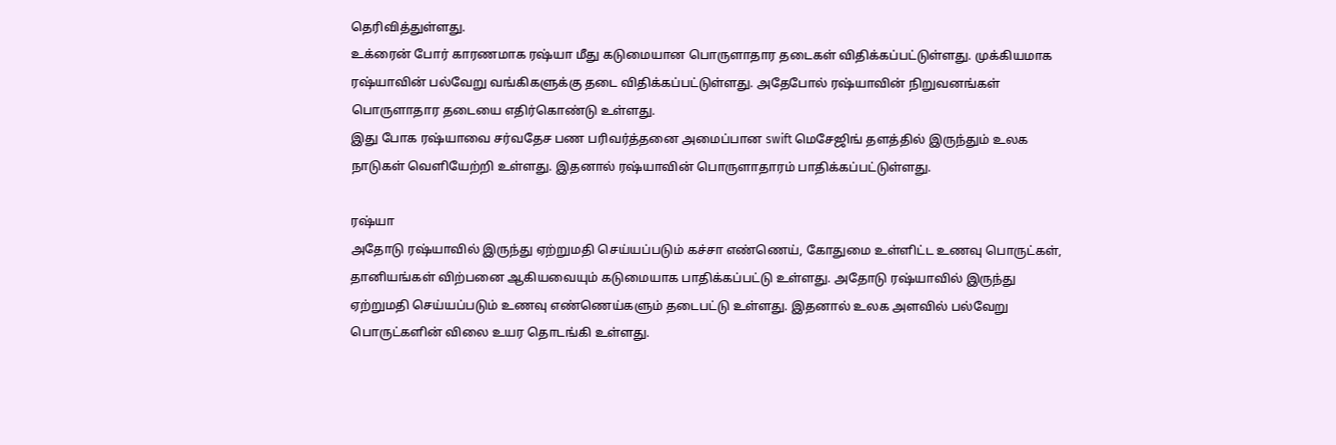தெரிவித்துள்ளது.
உக்ரைன் போர் காரணமாக ரஷ்யா மீது கடுமையான பொருளாதார தடைகள் விதிக்கப்பட்டுள்ளது. முக்கியமாக ரஷ்யாவின் பல்வேறு வங்கிகளுக்கு தடை விதிக்கப்பட்டுள்ளது. அதேபோல் ரஷ்யாவின் நிறுவனங்கள் பொருளாதார தடையை எதிர்கொண்டு உள்ளது.
இது போக ரஷ்யாவை சர்வதேச பண பரிவர்த்தனை அமைப்பான swift மெசேஜிங் தளத்தில் இருந்தும் உலக நாடுகள் வெளியேற்றி உள்ளது. இதனால் ரஷ்யாவின் பொருளாதாரம் பாதிக்கப்பட்டுள்ளது.

ரஷ்யா
அதோடு ரஷ்யாவில் இருந்து ஏற்றுமதி செய்யப்படும் கச்சா எண்ணெய், கோதுமை உள்ளிட்ட உணவு பொருட்கள், தானியங்கள் விற்பனை ஆகியவையும் கடுமையாக பாதிக்கப்பட்டு உள்ளது. அதோடு ரஷ்யாவில் இருந்து ஏற்றுமதி செய்யப்படும் உணவு எண்ணெய்களும் தடைபட்டு உள்ளது. இதனால் உலக அளவில் பல்வேறு பொருட்களின் விலை உயர தொடங்கி உள்ளது.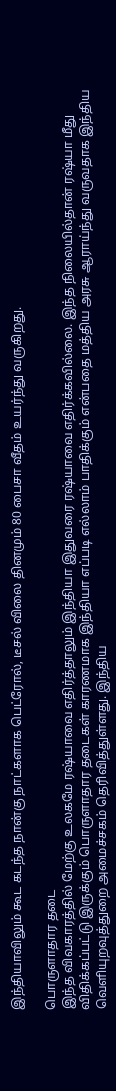இந்தியாவிலும் கூட கடந்த நான்கு நாட்களாக பெட்ரோல், டீசல் விலை தினமும் 80 பைசா வீதம் உயர்ந்து வருகிறது.

பொருளாதார தடை
இந்த விவகாரத்தில் மேற்கு உலகமே ரஷ்யாவை எதிர்த்தாலும் இந்தியா இதுவரை ரஷ்யாவை எதிர்க்கவில்லை. இந்த நிலையில்தான் ரஷ்யா மீது விதிக்கப்பட்டு இருக்கும் பொருளாதார தடைகள் காரணமாக இந்தியா எப்படி எல்லாம் பாதிக்கும் என்பதை மத்திய அரசு ஆராய்ந்து வருவதாக இந்திய வெளியுறவுத்துறை அமைச்சகம் தெரிவித்துள்ளது. இந்திய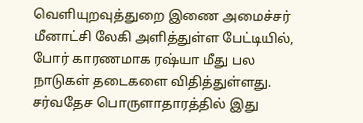வெளியுறவுத்துறை இணை அமைச்சர் மீனாட்சி லேகி அளித்துள்ள பேட்டியில், போர் காரணமாக ரஷ்யா மீது பல நாடுகள் தடைகளை விதித்துள்ளது. சர்வதேச பொருளாதாரத்தில் இது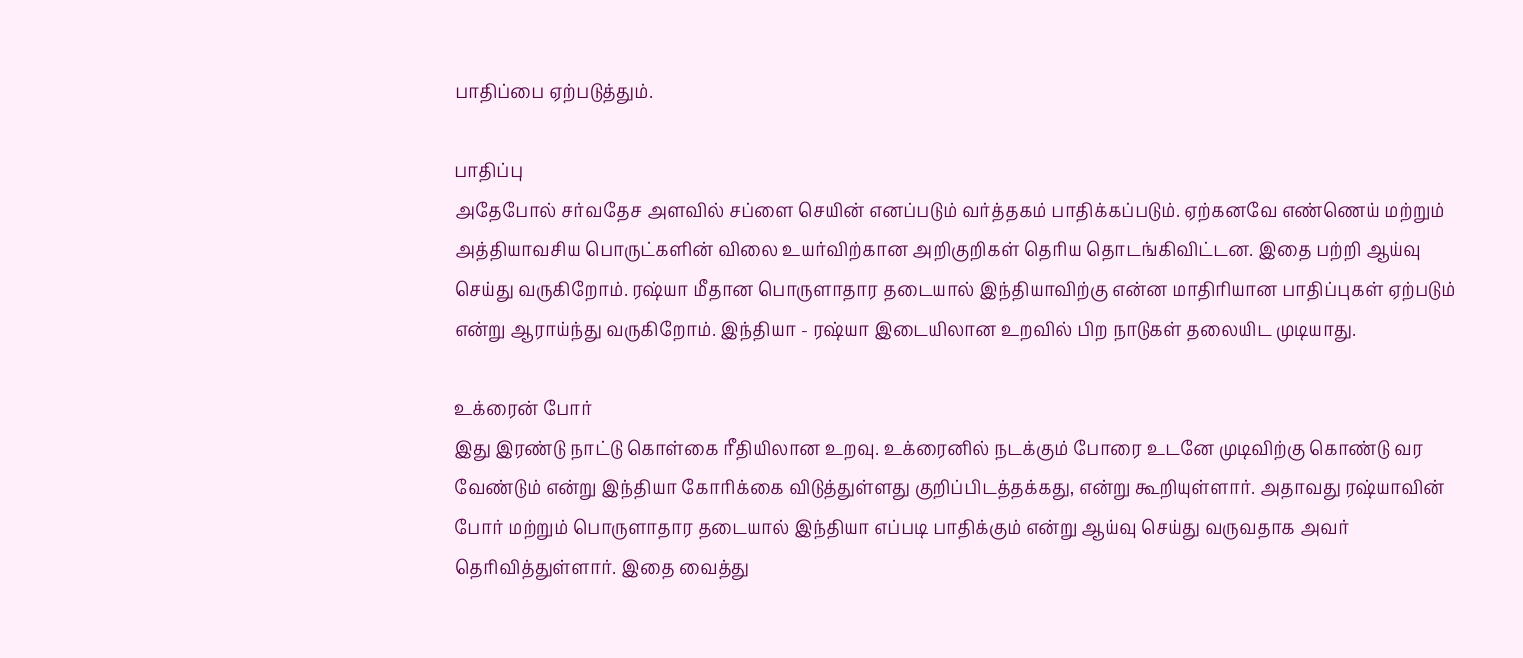பாதிப்பை ஏற்படுத்தும்.

பாதிப்பு
அதேபோல் சர்வதேச அளவில் சப்ளை செயின் எனப்படும் வர்த்தகம் பாதிக்கப்படும். ஏற்கனவே எண்ணெய் மற்றும் அத்தியாவசிய பொருட்களின் விலை உயர்விற்கான அறிகுறிகள் தெரிய தொடங்கிவிட்டன. இதை பற்றி ஆய்வு செய்து வருகிறோம். ரஷ்யா மீதான பொருளாதார தடையால் இந்தியாவிற்கு என்ன மாதிரியான பாதிப்புகள் ஏற்படும் என்று ஆராய்ந்து வருகிறோம். இந்தியா - ரஷ்யா இடையிலான உறவில் பிற நாடுகள் தலையிட முடியாது.

உக்ரைன் போர்
இது இரண்டு நாட்டு கொள்கை ரீதியிலான உறவு. உக்ரைனில் நடக்கும் போரை உடனே முடிவிற்கு கொண்டு வர வேண்டும் என்று இந்தியா கோரிக்கை விடுத்துள்ளது குறிப்பிடத்தக்கது, என்று கூறியுள்ளார். அதாவது ரஷ்யாவின் போர் மற்றும் பொருளாதார தடையால் இந்தியா எப்படி பாதிக்கும் என்று ஆய்வு செய்து வருவதாக அவர் தெரிவித்துள்ளார். இதை வைத்து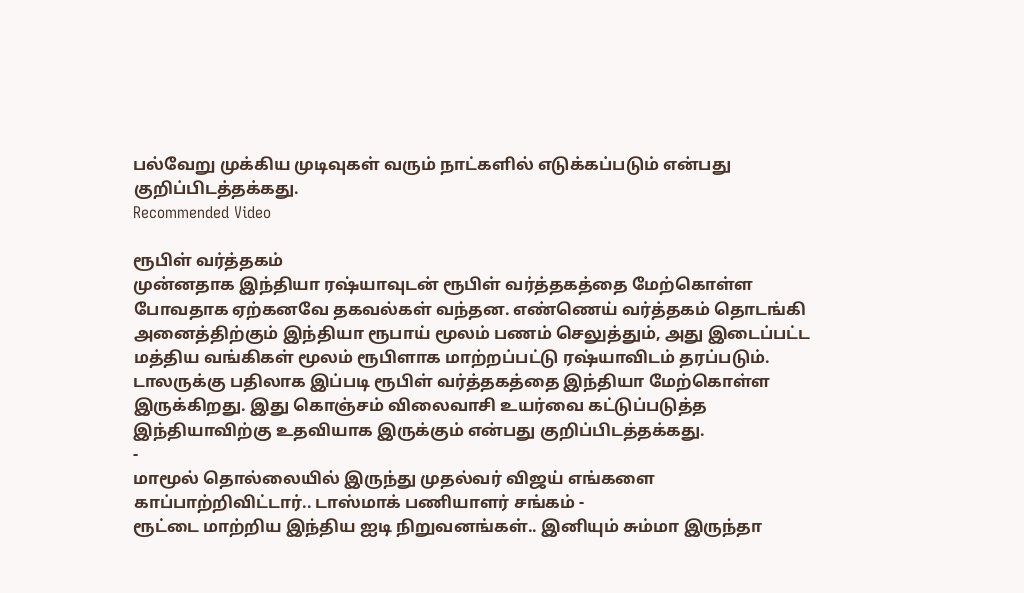பல்வேறு முக்கிய முடிவுகள் வரும் நாட்களில் எடுக்கப்படும் என்பது குறிப்பிடத்தக்கது.
Recommended Video

ரூபிள் வர்த்தகம்
முன்னதாக இந்தியா ரஷ்யாவுடன் ரூபிள் வர்த்தகத்தை மேற்கொள்ள போவதாக ஏற்கனவே தகவல்கள் வந்தன. எண்ணெய் வர்த்தகம் தொடங்கி அனைத்திற்கும் இந்தியா ரூபாய் மூலம் பணம் செலுத்தும், அது இடைப்பட்ட மத்திய வங்கிகள் மூலம் ரூபிளாக மாற்றப்பட்டு ரஷ்யாவிடம் தரப்படும். டாலருக்கு பதிலாக இப்படி ரூபிள் வர்த்தகத்தை இந்தியா மேற்கொள்ள இருக்கிறது. இது கொஞ்சம் விலைவாசி உயர்வை கட்டுப்படுத்த இந்தியாவிற்கு உதவியாக இருக்கும் என்பது குறிப்பிடத்தக்கது.
-
மாமூல் தொல்லையில் இருந்து முதல்வர் விஜய் எங்களை காப்பாற்றிவிட்டார்.. டாஸ்மாக் பணியாளர் சங்கம் -
ரூட்டை மாற்றிய இந்திய ஐடி நிறுவனங்கள்.. இனியும் சும்மா இருந்தா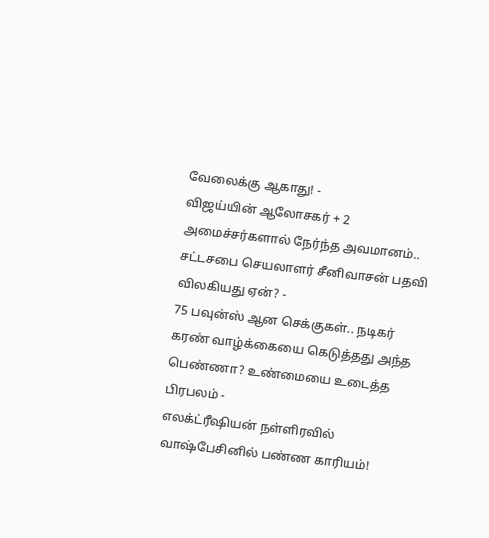வேலைக்கு ஆகாது! -
விஜய்யின் ஆலோசகர் + 2 அமைச்சர்களால் நேர்ந்த அவமானம்.. சட்டசபை செயலாளர் சீனிவாசன் பதவி விலகியது ஏன்? -
75 பவுன்ஸ் ஆன செக்குகள்.. நடிகர் கரண் வாழ்க்கையை கெடுத்தது அந்த பெண்ணா? உண்மையை உடைத்த பிரபலம் -
எலக்ட்ரீஷியன் நள்ளிரவில் வாஷ்பேசினில் பண்ண காரியம்!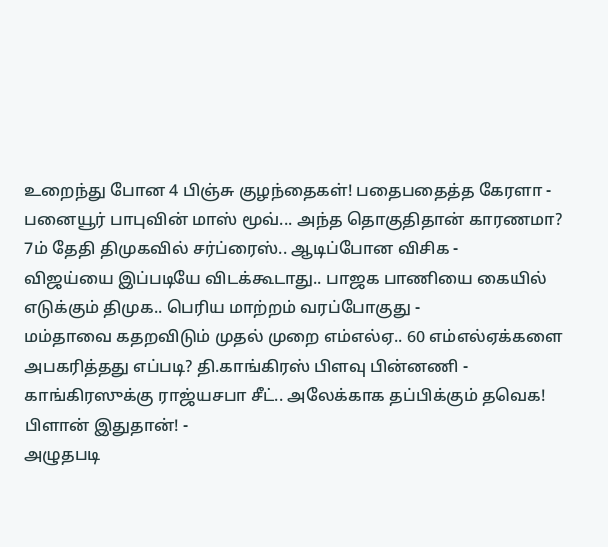உறைந்து போன 4 பிஞ்சு குழந்தைகள்! பதைபதைத்த கேரளா -
பனையூர் பாபுவின் மாஸ் மூவ்... அந்த தொகுதிதான் காரணமா? 7ம் தேதி திமுகவில் சர்ப்ரைஸ்.. ஆடிப்போன விசிக -
விஜய்யை இப்படியே விடக்கூடாது.. பாஜக பாணியை கையில் எடுக்கும் திமுக.. பெரிய மாற்றம் வரப்போகுது -
மம்தாவை கதறவிடும் முதல் முறை எம்எல்ஏ.. 60 எம்எல்ஏக்களை அபகரித்தது எப்படி? தி.காங்கிரஸ் பிளவு பின்னணி -
காங்கிரஸுக்கு ராஜ்யசபா சீட்.. அலேக்காக தப்பிக்கும் தவெக! பிளான் இதுதான்! -
அழுதபடி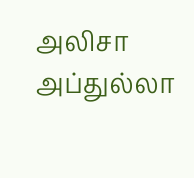அலிசா அப்துல்லா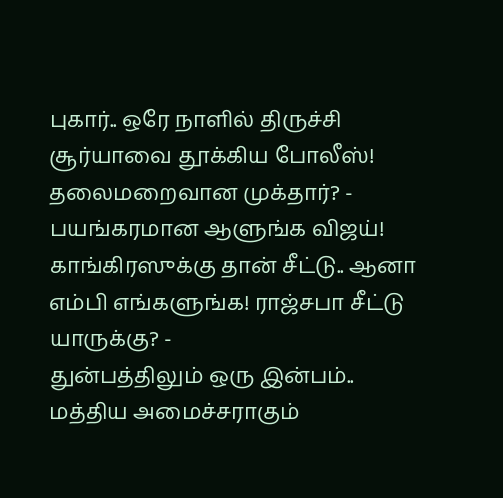புகார்.. ஒரே நாளில் திருச்சி சூர்யாவை தூக்கிய போலீஸ்! தலைமறைவான முக்தார்? -
பயங்கரமான ஆளுங்க விஜய்! காங்கிரஸுக்கு தான் சீட்டு.. ஆனா எம்பி எங்களுங்க! ராஜ்சபா சீட்டு யாருக்கு? -
துன்பத்திலும் ஒரு இன்பம்.. மத்திய அமைச்சராகும்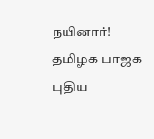நயினார்! தமிழக பாஜக புதிய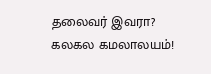தலைவர் இவரா? கலகல கமலாலயம்!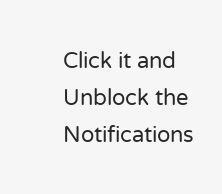Click it and Unblock the Notifications